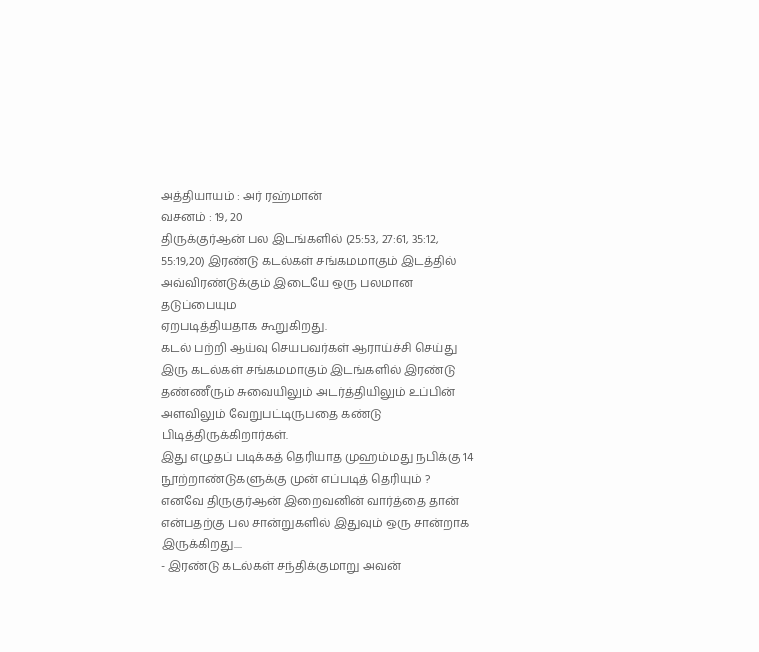அத்தியாயம் : அர் ரஹ்மான்
வசனம் : 19, 20
திருக்குர்ஆன் பல இடங்களில் (25:53, 27:61, 35:12, 55:19,20) இரண்டு கடல்கள் சங்கமமாகும் இடத்தில் அவ்விரண்டுக்கும் இடையே ஒரு பலமான தடுப்பையும
ஏறபடித்தியதாக கூறுகிறது.
கடல் பற்றி ஆய்வு செயபவர்கள் ஆராய்ச்சி செய்து இரு கடல்கள் சங்கமமாகும் இடங்களில் இரண்டு தண்ணீரும் சுவையிலும் அடர்த்தியிலும் உப்பின் அளவிலும் வேறுபட்டிருபதை கண்டு பிடித்திருக்கிறார்கள்.
இது எழுதப் படிக்கத் தெரியாத முஹம்மது நபிக்கு 14 நூற்றாண்டுகளுக்கு முன் எப்படித் தெரியும் ?
எனவே திருகுர்ஆன் இறைவனின் வார்த்தை தான் என்பதற்கு பல சான்றுகளில் இதுவும் ஒரு சான்றாக இருக்கிறது....
- இரண்டு கடல்கள் சந்திக்குமாறு அவன்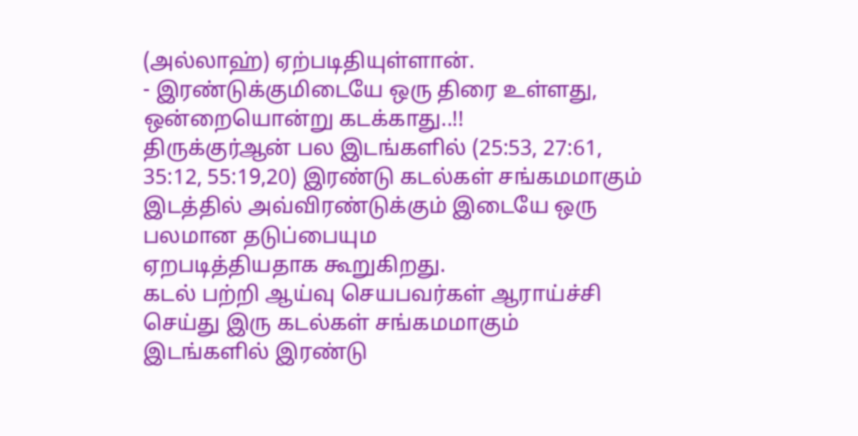(அல்லாஹ்) ஏற்படிதியுள்ளான்.
- இரண்டுக்குமிடையே ஒரு திரை உள்ளது, ஒன்றையொன்று கடக்காது..!!
திருக்குர்ஆன் பல இடங்களில் (25:53, 27:61, 35:12, 55:19,20) இரண்டு கடல்கள் சங்கமமாகும் இடத்தில் அவ்விரண்டுக்கும் இடையே ஒரு பலமான தடுப்பையும
ஏறபடித்தியதாக கூறுகிறது.
கடல் பற்றி ஆய்வு செயபவர்கள் ஆராய்ச்சி செய்து இரு கடல்கள் சங்கமமாகும் இடங்களில் இரண்டு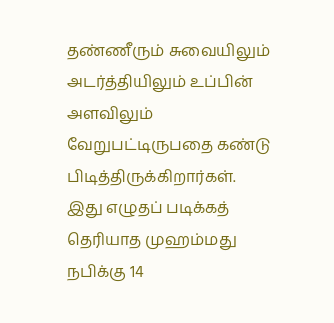தண்ணீரும் சுவையிலும் அடர்த்தியிலும் உப்பின் அளவிலும் வேறுபட்டிருபதை கண்டு பிடித்திருக்கிறார்கள்.
இது எழுதப் படிக்கத் தெரியாத முஹம்மது நபிக்கு 14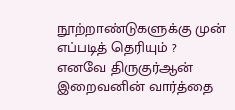நூற்றாண்டுகளுக்கு முன் எப்படித் தெரியும் ?
எனவே திருகுர்ஆன் இறைவனின் வார்த்தை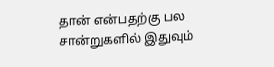தான் என்பதற்கு பல சான்றுகளில் இதுவும்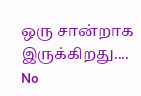ஒரு சான்றாக இருக்கிறது....
No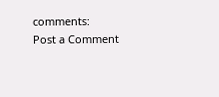comments:
Post a Comment